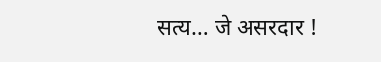सत्य… जे असरदार !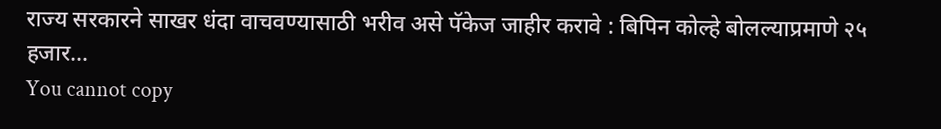राज्य सरकारने साखर धंदा वाचवण्यासाठी भरीव असे पॅकेज जाहीर करावे : बिपिन कोल्हे बोलल्याप्रमाणे २५ हजार…
You cannot copy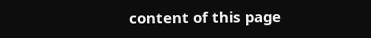content of this page